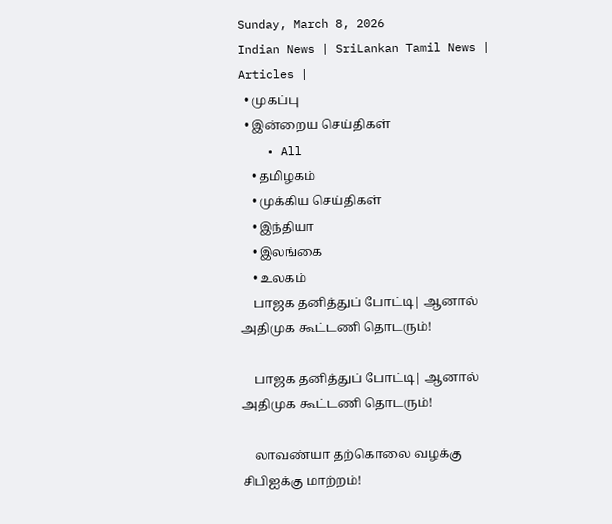Sunday, March 8, 2026
Indian News | SriLankan Tamil News | Articles |
  • முகப்பு
  • இன்றைய செய்திகள்
    • All
    • தமிழகம்
    • முக்கிய செய்திகள்
    • இந்தியா
    • இலங்கை
    • உலகம்
    பாஜக தனித்துப் போட்டி| ஆனால் அதிமுக கூட்டணி தொடரும்!

    பாஜக தனித்துப் போட்டி| ஆனால் அதிமுக கூட்டணி தொடரும்!

    லாவண்யா தற்கொலை வழக்கு சிபிஐக்கு மாற்றம்!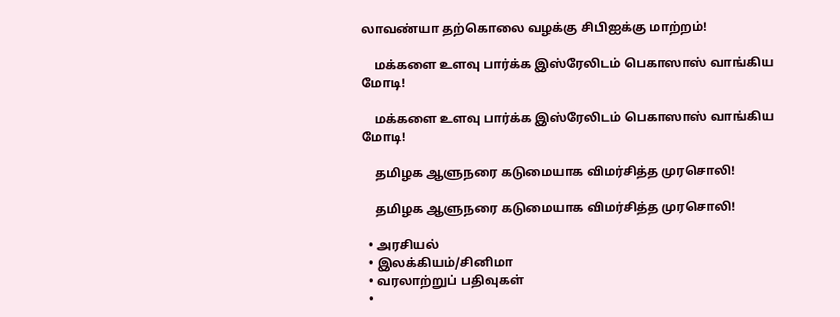லாவண்யா தற்கொலை வழக்கு சிபிஐக்கு மாற்றம்!

    மக்களை உளவு பார்க்க இஸ்ரேலிடம் பெகாஸாஸ் வாங்கிய மோடி!

    மக்களை உளவு பார்க்க இஸ்ரேலிடம் பெகாஸாஸ் வாங்கிய மோடி!

    தமிழக ஆளுநரை கடுமையாக விமர்சித்த முரசொலி!

    தமிழக ஆளுநரை கடுமையாக விமர்சித்த முரசொலி!

  • அரசியல்
  • இலக்கியம்/சினிமா
  • வரலாற்றுப் பதிவுகள்
  •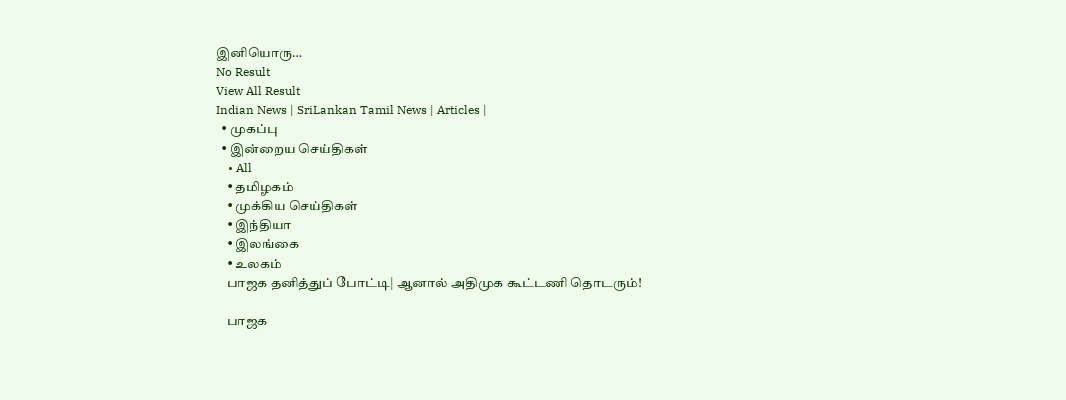இனியொரு…
No Result
View All Result
Indian News | SriLankan Tamil News | Articles |
  • முகப்பு
  • இன்றைய செய்திகள்
    • All
    • தமிழகம்
    • முக்கிய செய்திகள்
    • இந்தியா
    • இலங்கை
    • உலகம்
    பாஜக தனித்துப் போட்டி| ஆனால் அதிமுக கூட்டணி தொடரும்!

    பாஜக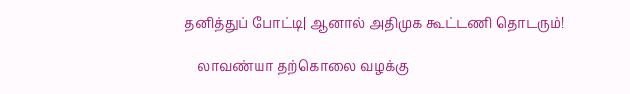தனித்துப் போட்டி| ஆனால் அதிமுக கூட்டணி தொடரும்!

    லாவண்யா தற்கொலை வழக்கு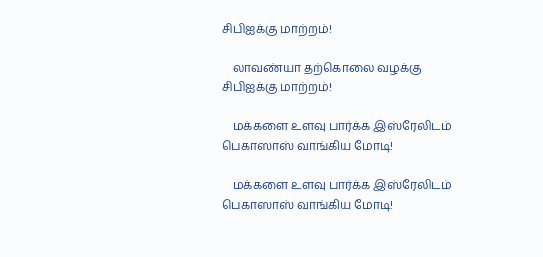சிபிஐக்கு மாற்றம்!

    லாவண்யா தற்கொலை வழக்கு சிபிஐக்கு மாற்றம்!

    மக்களை உளவு பார்க்க இஸ்ரேலிடம் பெகாஸாஸ் வாங்கிய மோடி!

    மக்களை உளவு பார்க்க இஸ்ரேலிடம் பெகாஸாஸ் வாங்கிய மோடி!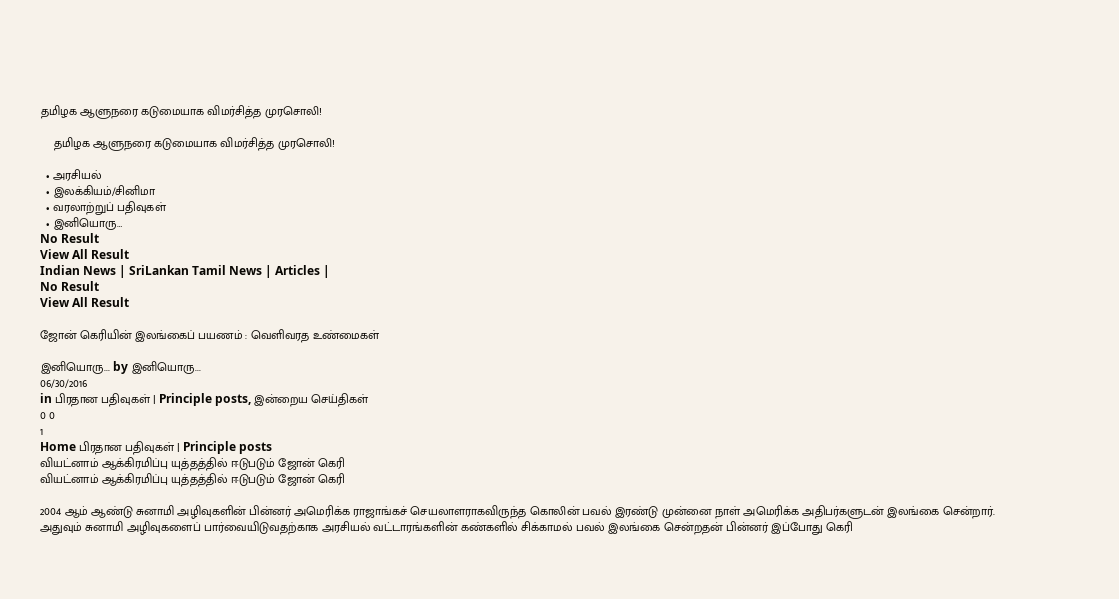தமிழக ஆளுநரை கடுமையாக விமர்சித்த முரசொலி!

    தமிழக ஆளுநரை கடுமையாக விமர்சித்த முரசொலி!

  • அரசியல்
  • இலக்கியம்/சினிமா
  • வரலாற்றுப் பதிவுகள்
  • இனியொரு…
No Result
View All Result
Indian News | SriLankan Tamil News | Articles |
No Result
View All Result

ஜோன் கெரியின் இலங்கைப் பயணம் : வெளிவரத உண்மைகள்

இனியொரு... by இனியொரு...
06/30/2016
in பிரதான பதிவுகள் | Principle posts, இன்றைய செய்திகள்
0 0
1
Home பிரதான பதிவுகள் | Principle posts
வியட்னாம் ஆக்கிரமிப்பு யுத்தத்தில் ஈடுபடும் ஜோன் கெரி
வியட்னாம் ஆக்கிரமிப்பு யுத்தத்தில் ஈடுபடும் ஜோன் கெரி

2004 ஆம் ஆண்டு சுனாமி அழிவுகளின் பின்னர் அமெரிக்க ராஜாங்கச் செயலாளராகவிருந்த கொலின் பவல் இரண்டு முன்னை நாள் அமெரிக்க அதிபர்களுடன் இலங்கை சென்றார். அதுவும் சுனாமி அழிவுகளைப் பார்வையிடுவதற்காக அரசியல் வட்டாரங்களின் கண்களில் சிக்காமல் பவல் இலங்கை சென்றதன் பின்னர் இப்போது கெரி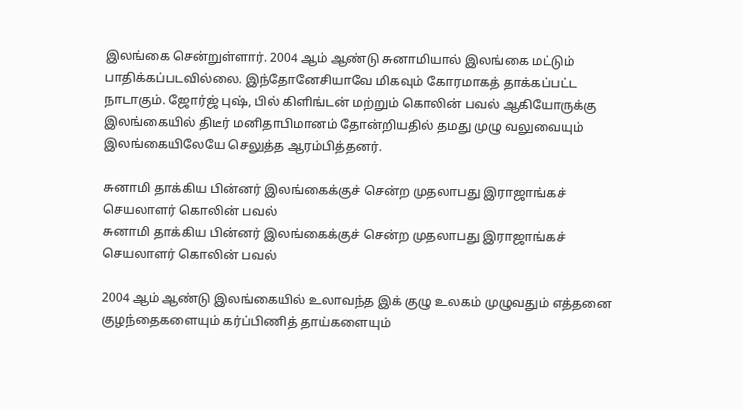இலங்கை சென்றுள்ளார். 2004 ஆம் ஆண்டு சுனாமியால் இலங்கை மட்டும் பாதிக்கப்படவில்லை. இந்தோனேசியாவே மிகவும் கோரமாகத் தாக்கப்பட்ட நாடாகும். ஜோர்ஜ் புஷ், பில் கிளிங்டன் மற்றும் கொலின் பவல் ஆகியோருக்கு இலங்கையில் திடீர் மனிதாபிமானம் தோன்றியதில் தமது முழு வலுவையும் இலங்கையிலேயே செலுத்த ஆரம்பித்தனர்.

சுனாமி தாக்கிய பின்னர் இலங்கைக்குச் சென்ற முதலாபது இராஜாங்கச் செயலாளர் கொலின் பவல்
சுனாமி தாக்கிய பின்னர் இலங்கைக்குச் சென்ற முதலாபது இராஜாங்கச் செயலாளர் கொலின் பவல்

2004 ஆம் ஆண்டு இலங்கையில் உலாவந்த இக் குழு உலகம் முழுவதும் எத்தனை குழந்தைகளையும் கர்ப்பிணித் தாய்களையும்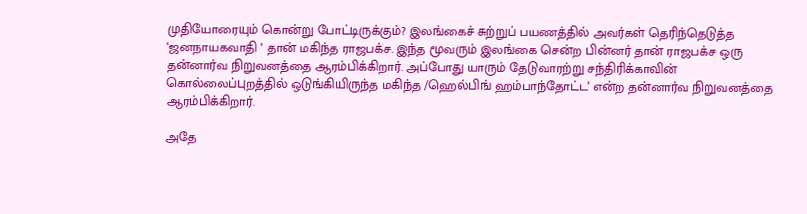முதியோரையும் கொன்று போட்டிருக்கும்? இலங்கைச் சுற்றுப் பயணத்தில் அவர்கள் தெரிந்தெடுத்த ‘ஜனநாயகவாதி ‘ தான் மகிந்த ராஜபக்ச. இந்த மூவரும் இலங்கை சென்ற பின்னர் தான் ராஜபக்ச ஒரு தன்னார்வ நிறுவனத்தை ஆரம்பிக்கிறார். அப்போது யாரும் தேடுவாரற்று சந்திரிக்காவின் கொல்லைப்புறத்தில் ஒடுங்கியிருந்த மகிந்த /ஹெல்பிங் ஹம்பாந்தோட்ட’ என்ற தன்னார்வ நிறுவனத்தை ஆரம்பிக்கிறார்.

அதே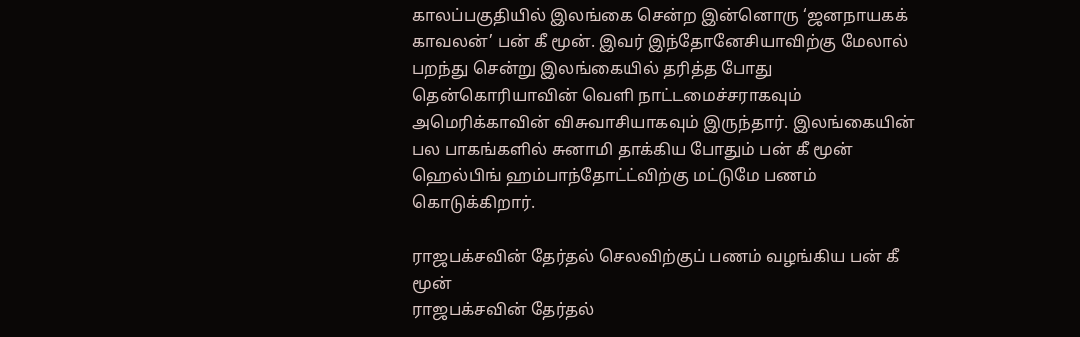காலப்பகுதியில் இலங்கை சென்ற இன்னொரு ‘ஜனநாயகக் காவலன்’ பன் கீ மூன். இவர் இந்தோனேசியாவிற்கு மேலால் பறந்து சென்று இலங்கையில் தரித்த போது தென்கொரியாவின் வெளி நாட்டமைச்சராகவும் அமெரிக்காவின் விசுவாசியாகவும் இருந்தார். இலங்கையின் பல பாகங்களில் சுனாமி தாக்கிய போதும் பன் கீ மூன் ஹெல்பிங் ஹம்பாந்தோட்ட்விற்கு மட்டுமே பணம் கொடுக்கிறார்.

ராஜபக்சவின் தேர்தல் செலவிற்குப் பணம் வழங்கிய பன் கீ மூன்
ராஜபக்சவின் தேர்தல்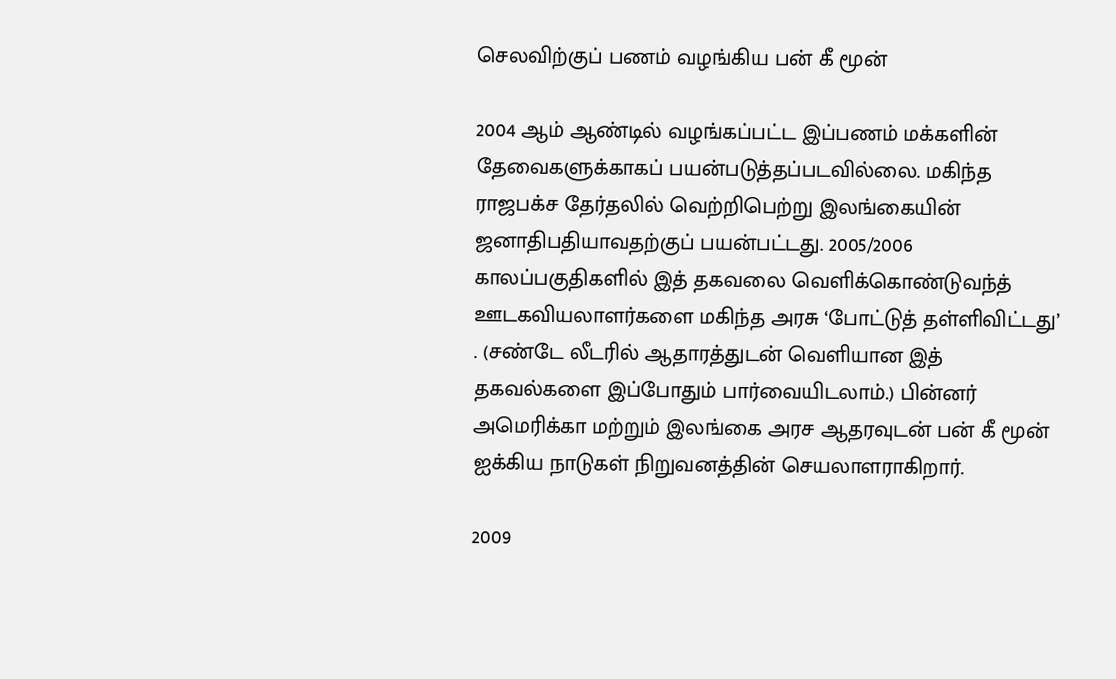செலவிற்குப் பணம் வழங்கிய பன் கீ மூன்

2004 ஆம் ஆண்டில் வழங்கப்பட்ட இப்பணம் மக்களின் தேவைகளுக்காகப் பயன்படுத்தப்படவில்லை. மகிந்த ராஜபக்ச தேர்தலில் வெற்றிபெற்று இலங்கையின் ஜனாதிபதியாவதற்குப் பயன்பட்டது. 2005/2006 காலப்பகுதிகளில் இத் தகவலை வெளிக்கொண்டுவந்த் ஊடகவியலாளர்களை மகிந்த அரசு ‘போட்டுத் தள்ளிவிட்டது’ . (சண்டே லீடரில் ஆதாரத்துடன் வெளியான இத் தகவல்களை இப்போதும் பார்வையிடலாம்.) பின்னர் அமெரிக்கா மற்றும் இலங்கை அரச ஆதரவுடன் பன் கீ மூன் ஐக்கிய நாடுகள் நிறுவனத்தின் செயலாளராகிறார்.

2009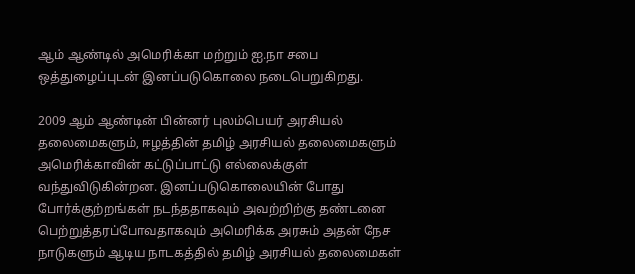ஆம் ஆண்டில் அமெரிக்கா மற்றும் ஐ.நா சபை ஒத்துழைப்புடன் இனப்படுகொலை நடைபெறுகிறது.

2009 ஆம் ஆண்டின் பின்னர் புலம்பெயர் அரசியல் தலைமைகளும், ஈழத்தின் தமிழ் அரசியல் தலைமைகளும் அமெரிக்காவின் கட்டுப்பாட்டு எல்லைக்குள் வந்துவிடுகின்றன. இனப்படுகொலையின் போது போர்க்குற்றங்கள் நடந்ததாகவும் அவற்றிற்கு தண்டனை பெற்றுத்தரப்போவதாகவும் அமெரிக்க அரசும் அதன் நேச நாடுகளும் ஆடிய நாடகத்தில் தமிழ் அரசியல் தலைமைகள்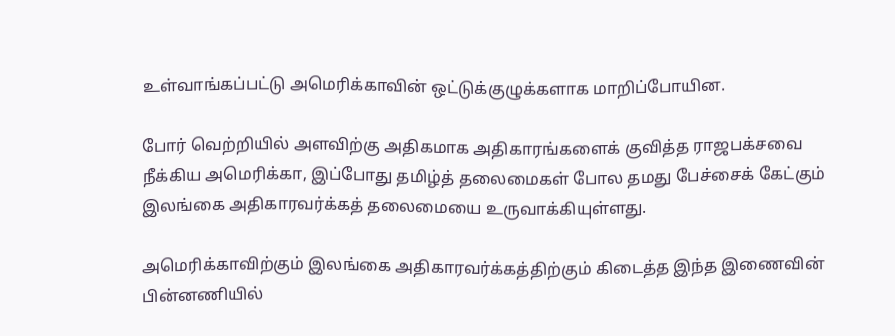உள்வாங்கப்பட்டு அமெரிக்காவின் ஒட்டுக்குழுக்களாக மாறிப்போயின.

போர் வெற்றியில் அளவிற்கு அதிகமாக அதிகாரங்களைக் குவித்த ராஜபக்சவை நீக்கிய அமெரிக்கா, இப்போது தமிழ்த் தலைமைகள் போல தமது பேச்சைக் கேட்கும் இலங்கை அதிகாரவர்க்கத் தலைமையை உருவாக்கியுள்ளது.

அமெரிக்காவிற்கும் இலங்கை அதிகாரவர்க்கத்திற்கும் கிடைத்த இந்த இணைவின் பின்னணியில்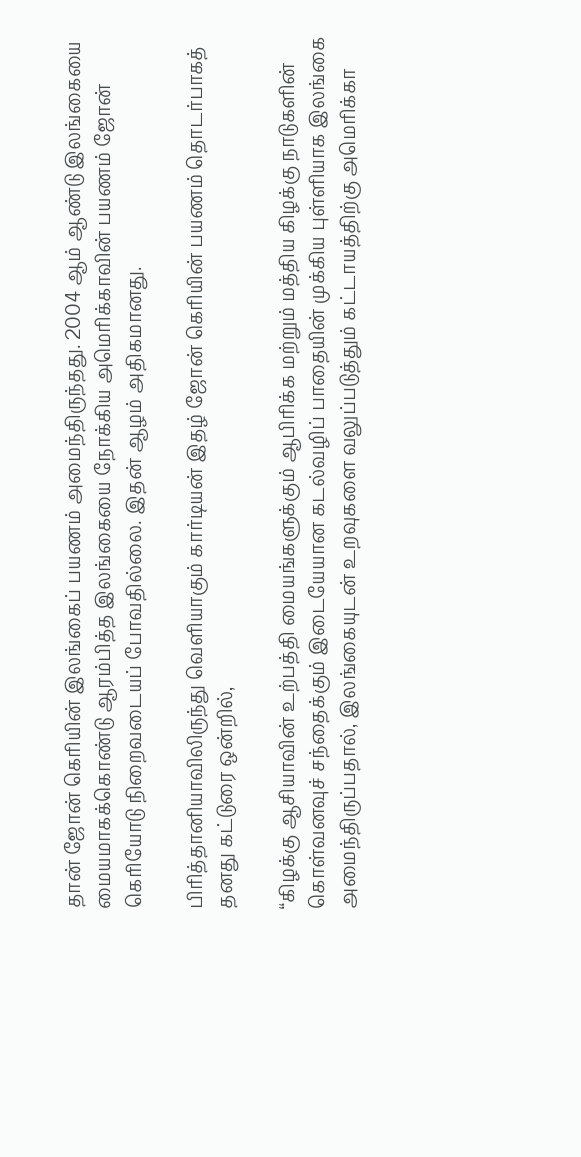தான் ஜோன் கெரியின் இலங்கைப் பயணம் அமைந்திருந்தது. 2004 ஆம் ஆண்டு இலங்கையை மையமாகக்கொண்டு ஆரம்பித்த இலங்கையை நோக்கிய அமெரிக்காவின் பயணம் ஜோன் கெரியோடு நிறைவடையப் போவதில்லை. இதன் ஆழம் அதிகமானது.

பிரித்தானியாவிலிருந்து வெளியாகும் கார்டியன் இதழ் ஜோன் கெரியின் பயணம் தொடர்பாகத் தனது கட்டுரை ஒன்றில்,

“கிழக்கு ஆசியாவின் உற்பத்தி மையங்களுக்கும் ஆபிரிக்க மற்றும் மத்திய கிழக்கு நாடுகளின் கொள்வனவுச் சந்தைக்கும் இடையேயான கடல்வழிப் பாதையின் முக்கிய புள்ளியாக இலங்கை அமைந்திருப்பதால், இலங்கையுடன் உறவுகளை வலுப்படுத்தும் கட்டாயத்திற்கு அமெரிக்கா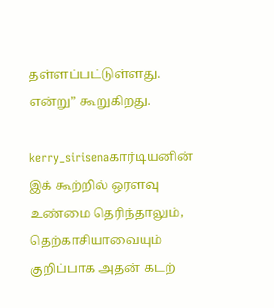தள்ளப்பட்டுள்ளது. என்று” கூறுகிறது.

kerry_sirisenaகார்டியனின் இக் கூற்றில் ஒரளவு உண்மை தெரிந்தாலும், தெற்காசியாவையும் குறிப்பாக அதன் கடற்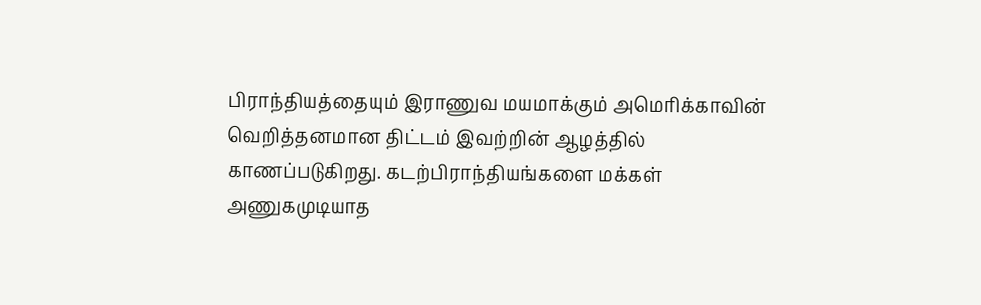பிராந்தியத்தையும் இராணுவ மயமாக்கும் அமெரிக்காவின் வெறித்தனமான திட்டம் இவற்றின் ஆழத்தில் காணப்படுகிறது. கடற்பிராந்தியங்களை மக்கள் அணுகமுடியாத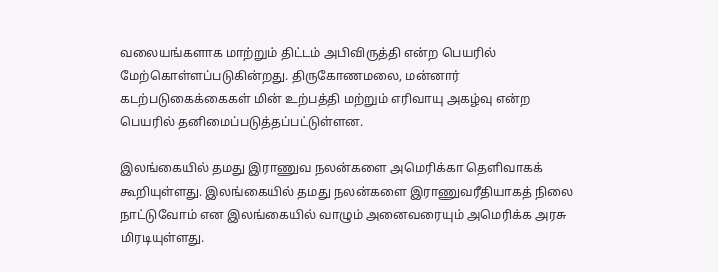வலையங்களாக மாற்றும் திட்டம் அபிவிருத்தி என்ற பெயரில் மேற்கொள்ளப்படுகின்றது. திருகோணமலை, மன்னார் கடற்படுகைக்கைகள் மின் உற்பத்தி மற்றும் எரிவாயு அகழ்வு என்ற பெயரில் தனிமைப்படுத்தப்பட்டுள்ளன.

இலங்கையில் தமது இராணுவ நலன்களை அமெரிக்கா தெளிவாகக் கூறியுள்ளது. இலங்கையில் தமது நலன்களை இராணுவரீதியாகத் நிலை நாட்டுவோம் என இலங்கையில் வாழும் அனைவரையும் அமெரிக்க அரசு மிரடியுள்ளது.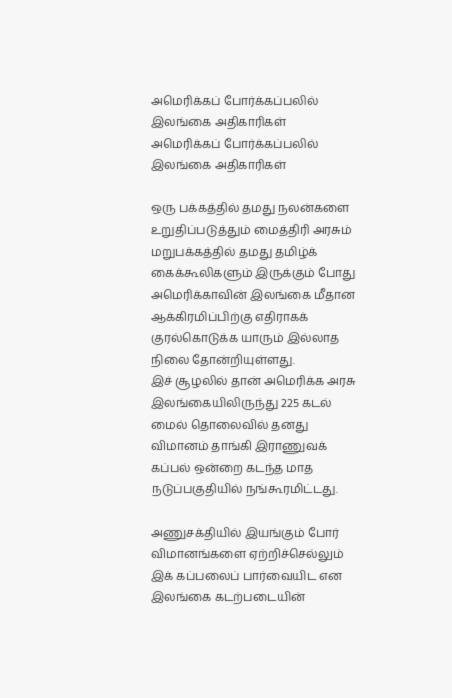அமெரிக்கப் போர்க்கப்பலில் இலங்கை அதிகாரிகள்
அமெரிக்கப் போர்க்கப்பலில் இலங்கை அதிகாரிகள்

ஒரு பக்கத்தில் தமது நலன்களை உறுதிப்படுத்தும் மைத்திரி அரசும் மறுபக்கத்தில் தமது தமிழ்க் கைக்கூலிகளும் இருக்கும் போது அமெரிக்காவின் இலங்கை மீதான ஆக்கிரமிப்பிற்கு எதிராகக் குரல்கொடுக்க யாரும் இல்லாத நிலை தோன்றியுள்ளது.
இச் சூழலில் தான் அமெரிக்க அரசு இலங்கையிலிருந்து 225 கடல் மைல் தொலைவில் தனது விமானம் தாங்கி இராணுவக் கப்பல் ஒன்றை கடந்த மாத நடுப்பகுதியில் நங்கூரமிட்டது.

அணுசக்தியில் இயங்கும் போர் விமானங்களை ஏற்றிச்செல்லும் இக் கப்பலைப் பார்வையிட என இலங்கை கடற்படையின்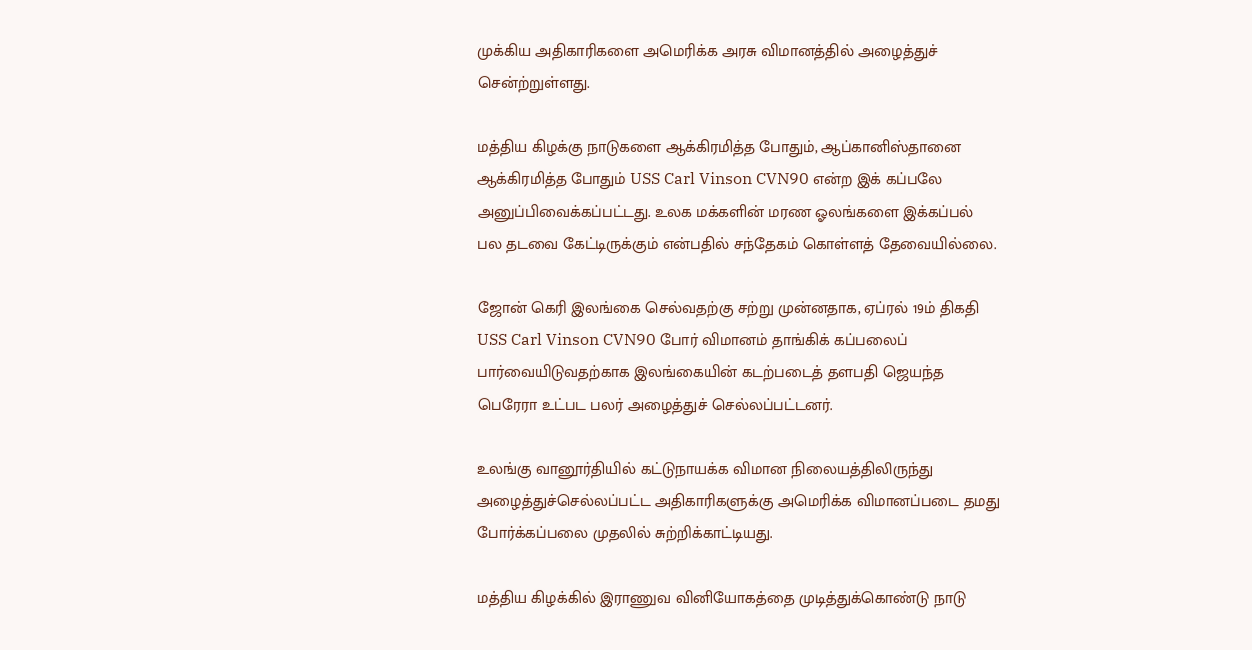முக்கிய அதிகாரிகளை அமெரிக்க அரசு விமானத்தில் அழைத்துச் சென்ற்றுள்ளது.

மத்திய கிழக்கு நாடுகளை ஆக்கிரமித்த போதும், ஆப்கானிஸ்தானை ஆக்கிரமித்த போதும் USS Carl Vinson CVN90 என்ற இக் கப்பலே அனுப்பிவைக்கப்பட்டது. உலக மக்களின் மரண ஓலங்களை இக்கப்பல் பல தடவை கேட்டிருக்கும் என்பதில் சந்தேகம் கொள்ளத் தேவையில்லை.

ஜோன் கெரி இலங்கை செல்வதற்கு சற்று முன்னதாக, ஏப்ரல் 19ம் திகதி USS Carl Vinson CVN90 போர் விமானம் தாங்கிக் கப்பலைப் பார்வையிடுவதற்காக இலங்கையின் கடற்படைத் தளபதி ஜெயந்த பெரேரா உட்பட பலர் அழைத்துச் செல்லப்பட்டனர்.

உலங்கு வானூர்தியில் கட்டுநாயக்க விமான நிலையத்திலிருந்து அழைத்துச்செல்லப்பட்ட அதிகாரிகளுக்கு அமெரிக்க விமானப்படை தமது போர்க்கப்பலை முதலில் சுற்றிக்காட்டியது.

மத்திய கிழக்கில் இராணுவ வினியோகத்தை முடித்துக்கொண்டு நாடு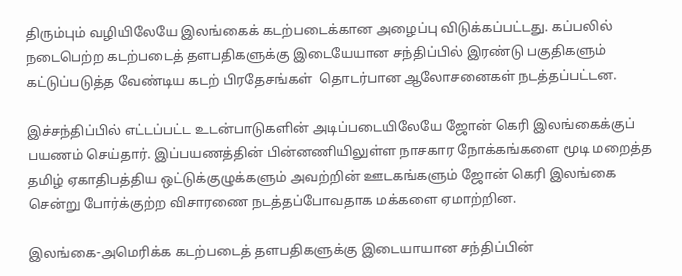திரும்பும் வழியிலேயே இலங்கைக் கடற்படைக்கான அழைப்பு விடுக்கப்பட்டது. கப்பலில் நடைபெற்ற கடற்படைத் தளபதிகளுக்கு இடையேயான சந்திப்பில் இரண்டு பகுதிகளும் கட்டுப்படுத்த வேண்டிய கடற் பிரதேசங்கள்  தொடர்பான ஆலோசனைகள் நடத்தப்பட்டன.

இச்சந்திப்பில் எட்டப்பட்ட உடன்பாடுகளின் அடிப்படையிலேயே ஜோன் கெரி இலங்கைக்குப் பயணம் செய்தார். இப்பயணத்தின் பின்னணியிலுள்ள நாசகார நோக்கங்களை மூடி மறைத்த தமிழ் ஏகாதிபத்திய ஒட்டுக்குழுக்களும் அவற்றின் ஊடகங்களும் ஜோன் கெரி இலங்கை சென்று போர்க்குற்ற விசாரணை நடத்தப்போவதாக மக்களை ஏமாற்றின.

இலங்கை-அமெரிக்க கடற்படைத் தளபதிகளுக்கு இடையாயான சந்திப்பின்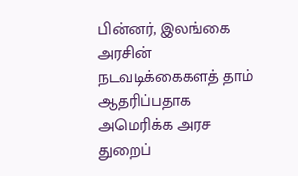பின்னர், இலங்கை அரசின் நடவடிக்கைகளத் தாம் ஆதரிப்பதாக அமெரிக்க அரச துறைப்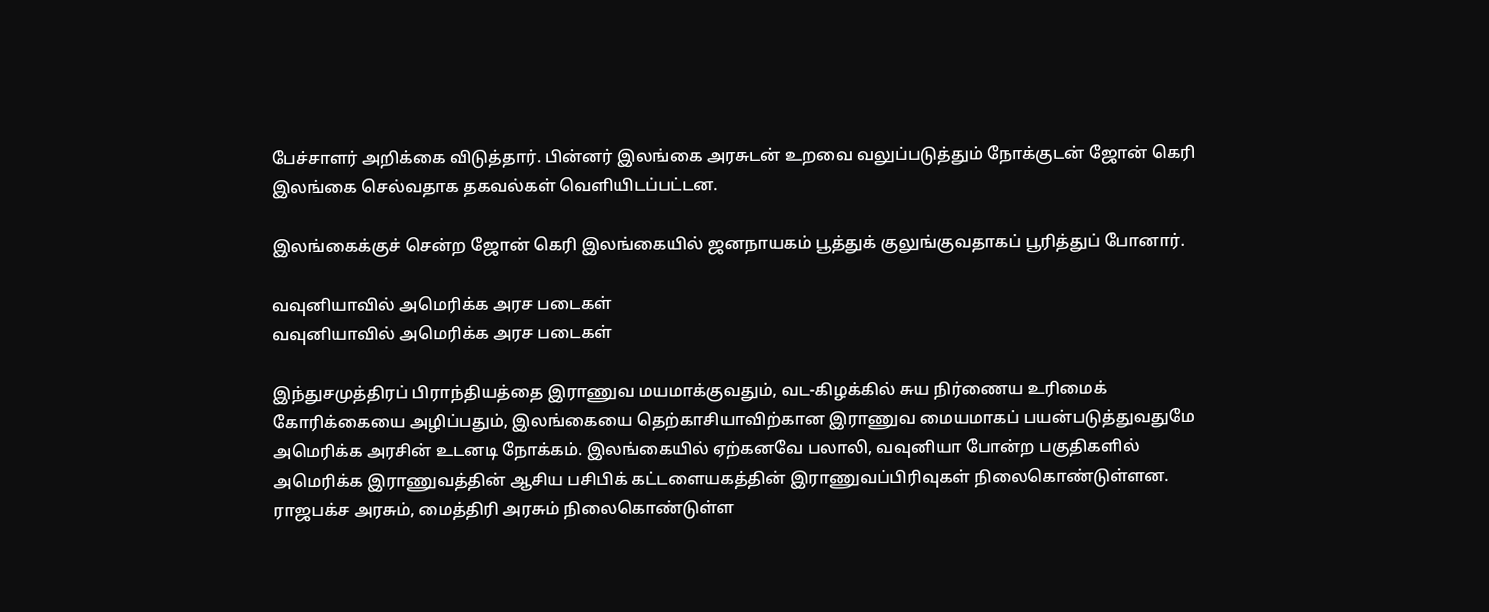பேச்சாளர் அறிக்கை விடுத்தார். பின்னர் இலங்கை அரசுடன் உறவை வலுப்படுத்தும் நோக்குடன் ஜோன் கெரி இலங்கை செல்வதாக தகவல்கள் வெளியிடப்பட்டன.

இலங்கைக்குச் சென்ற ஜோன் கெரி இலங்கையில் ஜனநாயகம் பூத்துக் குலுங்குவதாகப் பூரித்துப் போனார்.

வவுனியாவில் அமெரிக்க அரச படைகள்
வவுனியாவில் அமெரிக்க அரச படைகள்

இந்துசமுத்திரப் பிராந்தியத்தை இராணுவ மயமாக்குவதும், வட-கிழக்கில் சுய நிர்ணைய உரிமைக் கோரிக்கையை அழிப்பதும், இலங்கையை தெற்காசியாவிற்கான இராணுவ மையமாகப் பயன்படுத்துவதுமே அமெரிக்க அரசின் உடனடி நோக்கம். இலங்கையில் ஏற்கனவே பலாலி, வவுனியா போன்ற பகுதிகளில் அமெரிக்க இராணுவத்தின் ஆசிய பசிபிக் கட்டளையகத்தின் இராணுவப்பிரிவுகள் நிலைகொண்டுள்ளன. ராஜபக்ச அரசும், மைத்திரி அரசும் நிலைகொண்டுள்ள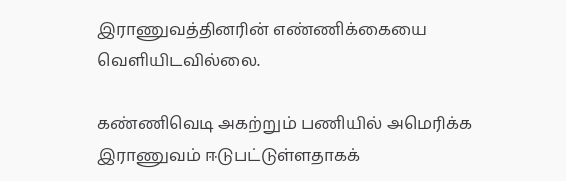இராணுவத்தினரின் எண்ணிக்கையை வெளியிடவில்லை.

கண்ணிவெடி அகற்றும் பணியில் அமெரிக்க இராணுவம் ஈடுபட்டுள்ளதாகக்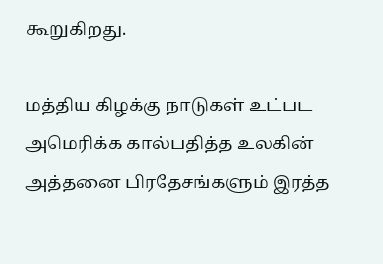கூறுகிறது.

மத்திய கிழக்கு நாடுகள் உட்பட அமெரிக்க கால்பதித்த உலகின் அத்தனை பிரதேசங்களும் இரத்த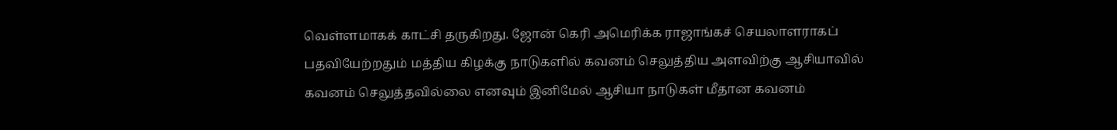வெள்ளமாகக் காட்சி தருகிறது. ஜோன் கெரி அமெரிக்க ராஜாங்கச் செயலாளராகப் பதவியேற்றதும் மத்திய கிழக்கு நாடுகளில் கவனம் செலுத்திய அளவிற்கு ஆசியாவில் கவனம் செலுத்தவில்லை எனவும் இனிமேல் ஆசியா நாடுகள் மீதான கவனம்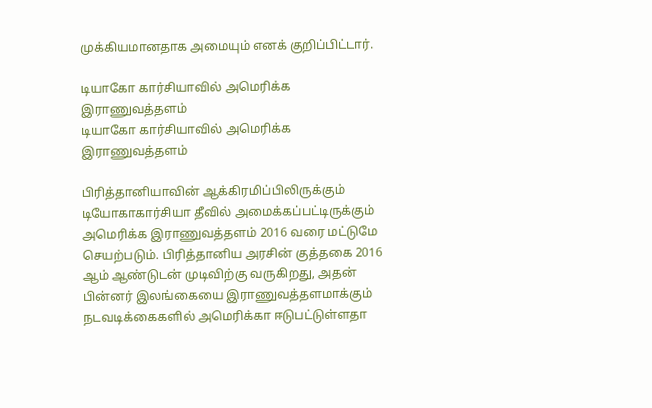முக்கியமானதாக அமையும் எனக் குறிப்பிட்டார்.

டியாகோ கார்சியாவில் அமெரிக்க இராணுவத்தளம்
டியாகோ கார்சியாவில் அமெரிக்க இராணுவத்தளம்

பிரித்தானியாவின் ஆக்கிரமிப்பிலிருக்கும் டியோகாகார்சியா தீவில் அமைக்கப்பட்டிருக்கும் அமெரிக்க இராணுவத்தளம் 2016 வரை மட்டுமே செயற்படும். பிரித்தானிய அரசின் குத்தகை 2016 ஆம் ஆண்டுடன் முடிவிற்கு வருகிறது, அதன் பின்னர் இலங்கையை இராணுவத்தளமாக்கும் நடவடிக்கைகளில் அமெரிக்கா ஈடுபட்டுள்ளதா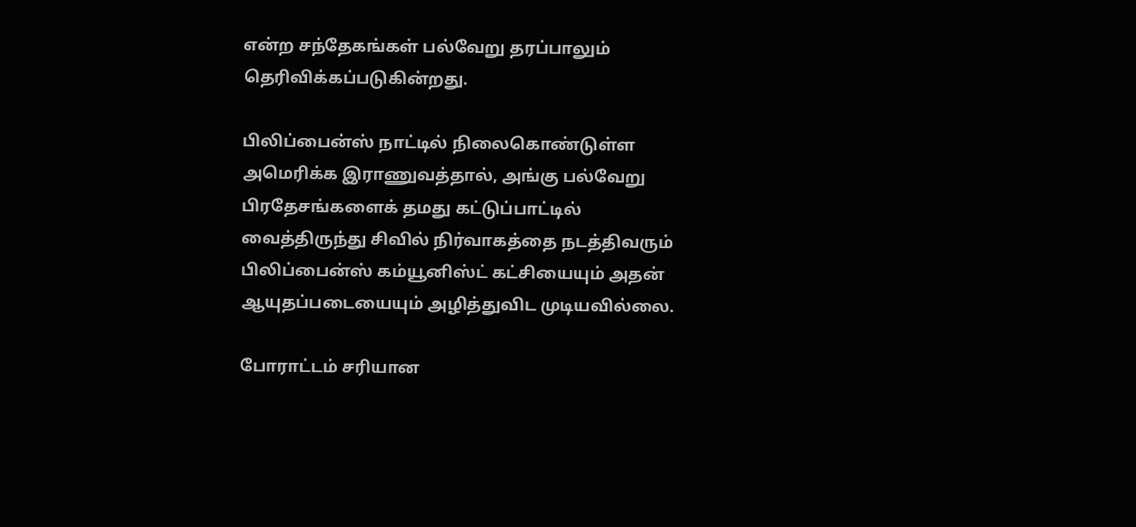என்ற சந்தேகங்கள் பல்வேறு தரப்பாலும் தெரிவிக்கப்படுகின்றது.

பிலிப்பைன்ஸ் நாட்டில் நிலைகொண்டுள்ள அமெரிக்க இராணுவத்தால், அங்கு பல்வேறு பிரதேசங்களைக் தமது கட்டுப்பாட்டில் வைத்திருந்து சிவில் நிர்வாகத்தை நடத்திவரும் பிலிப்பைன்ஸ் கம்யூனிஸ்ட் கட்சியையும் அதன் ஆயுதப்படையையும் அழித்துவிட முடியவில்லை.

போராட்டம் சரியான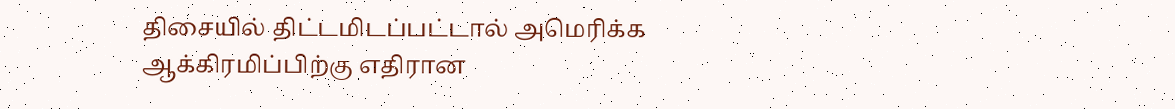திசையில் திட்டமிடப்பட்டால் அமெரிக்க ஆக்கிரமிப்பிற்கு எதிரான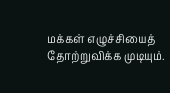மக்கள் எழுச்சியைத் தோற்றுவிக்க முடியும்.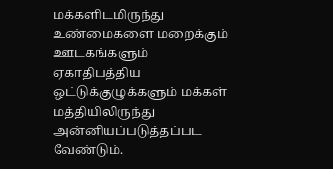மக்களிடமிருந்து உண்மைகளை மறைக்கும் ஊடகங்களும் ஏகாதிபத்திய ஒட்டுக்குழுக்களும் மக்கள் மத்தியிலிருந்து அன்னியப்படுத்தப்பட வேண்டும்.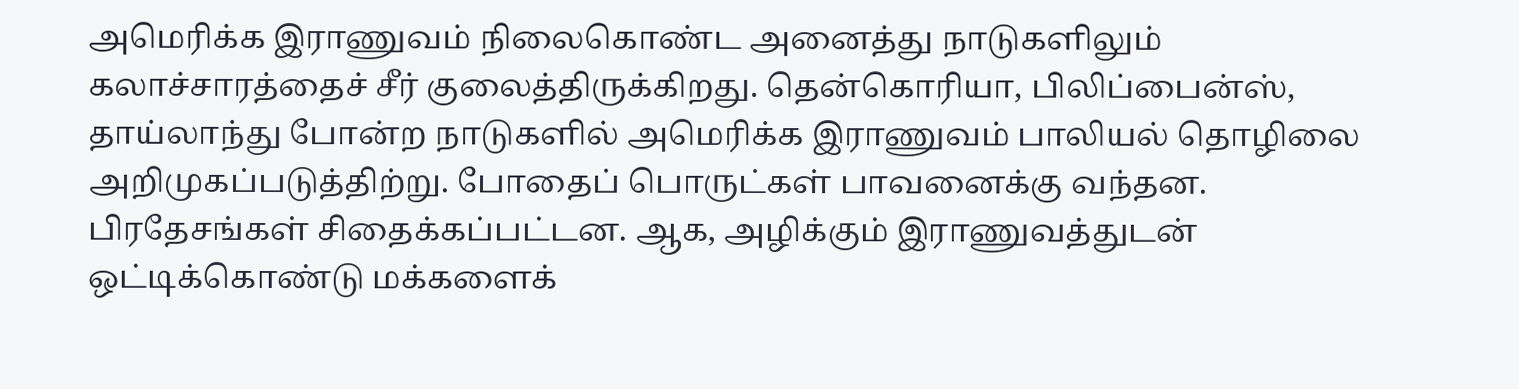அமெரிக்க இராணுவம் நிலைகொண்ட அனைத்து நாடுகளிலும் கலாச்சாரத்தைச் சீர் குலைத்திருக்கிறது. தென்கொரியா, பிலிப்பைன்ஸ், தாய்லாந்து போன்ற நாடுகளில் அமெரிக்க இராணுவம் பாலியல் தொழிலை அறிமுகப்படுத்திற்று. போதைப் பொருட்கள் பாவனைக்கு வந்தன. பிரதேசங்கள் சிதைக்கப்பட்டன. ஆக, அழிக்கும் இராணுவத்துடன் ஒட்டிக்கொண்டு மக்களைக்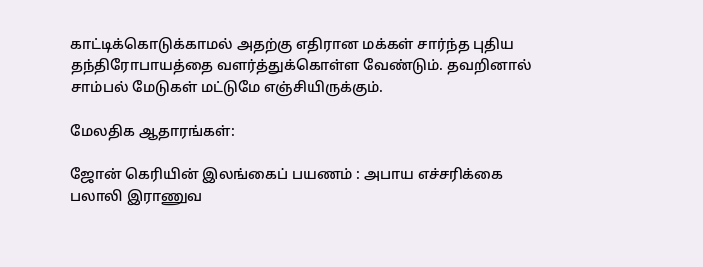காட்டிக்கொடுக்காமல் அதற்கு எதிரான மக்கள் சார்ந்த புதிய தந்திரோபாயத்தை வளர்த்துக்கொள்ள வேண்டும். தவறினால் சாம்பல் மேடுகள் மட்டுமே எஞ்சியிருக்கும்.

மேலதிக ஆதாரங்கள்:

ஜோன் கெரியின் இலங்கைப் பயணம் : அபாய எச்சரிக்கை
பலாலி இராணுவ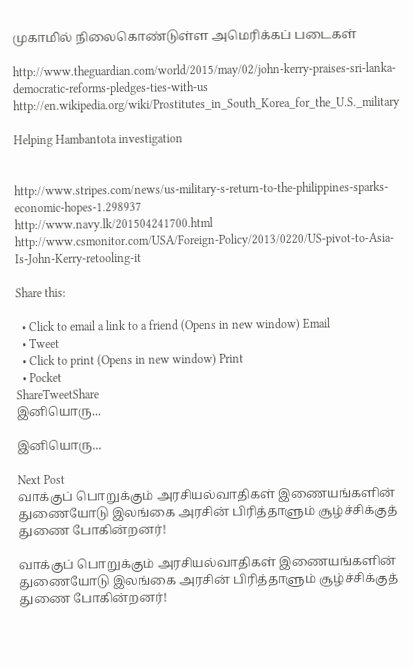முகாமில் நிலைகொண்டுள்ள அமெரிக்கப் படைகள்

http://www.theguardian.com/world/2015/may/02/john-kerry-praises-sri-lanka-democratic-reforms-pledges-ties-with-us
http://en.wikipedia.org/wiki/Prostitutes_in_South_Korea_for_the_U.S._military

Helping Hambantota investigation


http://www.stripes.com/news/us-military-s-return-to-the-philippines-sparks-economic-hopes-1.298937
http://www.navy.lk/201504241700.html
http://www.csmonitor.com/USA/Foreign-Policy/2013/0220/US-pivot-to-Asia-Is-John-Kerry-retooling-it

Share this:

  • Click to email a link to a friend (Opens in new window) Email
  • Tweet
  • Click to print (Opens in new window) Print
  • Pocket
ShareTweetShare
இனியொரு...

இனியொரு...

Next Post
வாக்குப் பொறுக்கும் அரசியல்வாதிகள் இணையங்களின் துணையோடு இலங்கை அரசின் பிரித்தாளும் சூழ்ச்சிக்குத் துணை போகின்றனர்!

வாக்குப் பொறுக்கும் அரசியல்வாதிகள் இணையங்களின் துணையோடு இலங்கை அரசின் பிரித்தாளும் சூழ்ச்சிக்குத் துணை போகின்றனர்!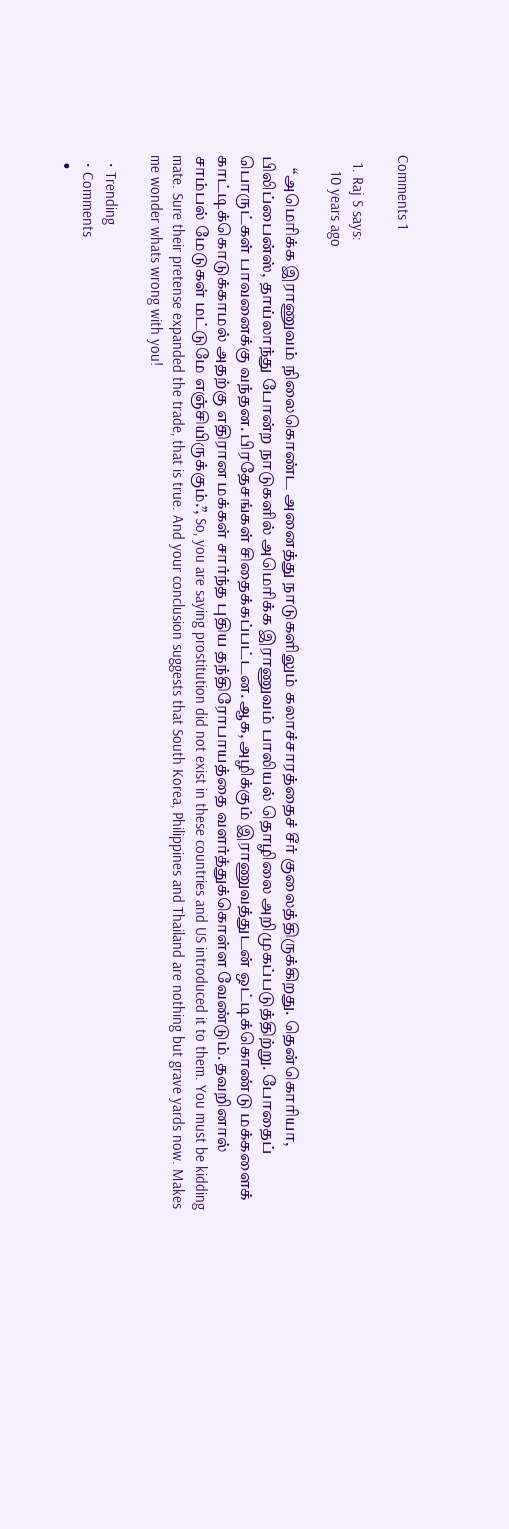Comments 1

  1. Raj S says:
    10 years ago

    “அமெரிக்க இராணுவம் நிலைகொண்ட அனைத்து நாடுகளிலும் கலாச்சாரத்தைச் சீர் குலைத்திருக்கிறது. தென்கொரியா, பிலிப்பைன்ஸ், தாய்லாந்து போன்ற நாடுகளில் அமெரிக்க இராணுவம் பாலியல் தொழிலை அறிமுகப்படுத்திற்று. போதைப் பொருட்கள் பாவனைக்கு வந்தன. பிரதேசங்கள் சிதைக்கப்பட்டன. ஆக, அழிக்கும் இராணுவத்துடன் ஒட்டிக்கொண்டு மக்களைக் காட்டிக்கொடுக்காமல் அதற்கு எதிரான மக்கள் சார்ந்த புதிய தந்திரோபாயத்தை வளர்த்துக்கொள்ள வேண்டும். தவறினால் சாம்பல் மேடுகள் மட்டுமே எஞ்சியிருக்கும்.”, So, you are saying prostitution did not exist in these countries and US introduced it to them. You must be kidding mate. Sure their pretense expanded the trade, that is true. And your conclusion suggests that South Korea, Philippines and Thailand are nothing but grave yards now. Makes me wonder whats wrong with you!

  • Trending
  • Comments
  •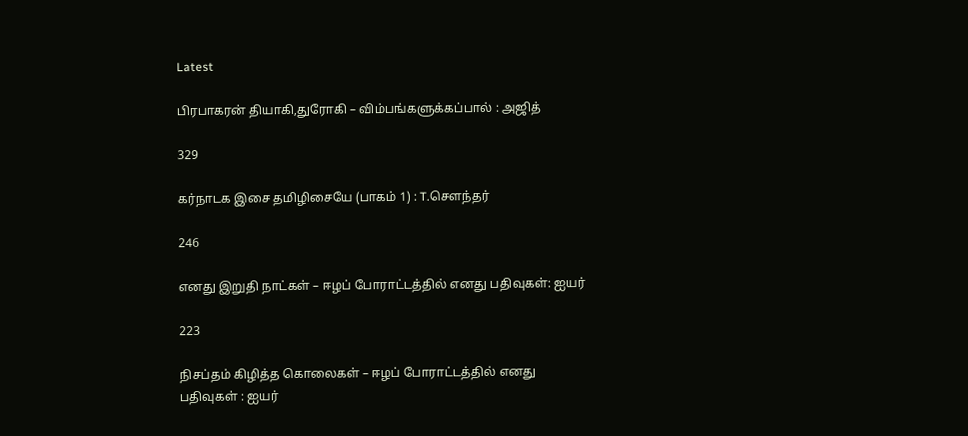Latest

பிரபாகரன் தியாகி,துரோகி – விம்பங்களுக்கப்பால் : அஜித்

329

கர்நாடக இசை தமிழிசையே (பாகம் 1) : T.செளந்தர்

246

எனது இறுதி நாட்கள் – ஈழப் போராட்டத்தில் எனது பதிவுகள்: ஐயர்

223

நிசப்தம் கிழித்த கொலைகள் – ஈழப் போராட்டத்தில் எனது பதிவுகள் : ஐயர்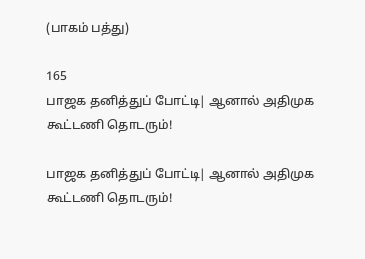(பாகம் பத்து)

165
பாஜக தனித்துப் போட்டி| ஆனால் அதிமுக கூட்டணி தொடரும்!

பாஜக தனித்துப் போட்டி| ஆனால் அதிமுக கூட்டணி தொடரும்!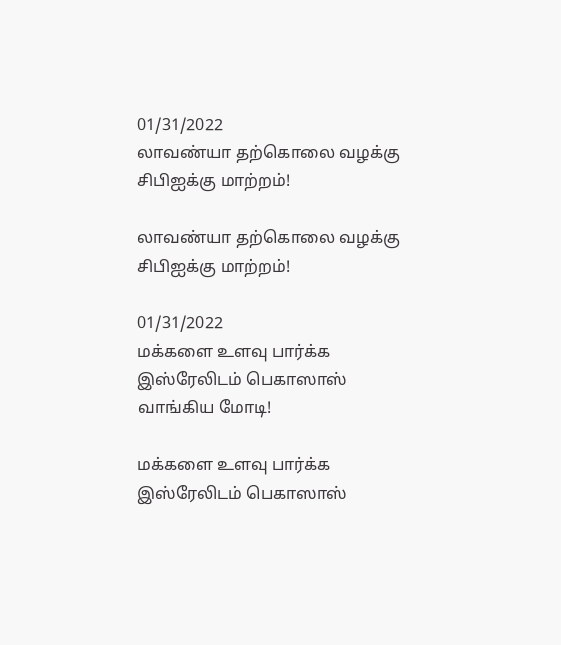01/31/2022
லாவண்யா தற்கொலை வழக்கு சிபிஐக்கு மாற்றம்!

லாவண்யா தற்கொலை வழக்கு சிபிஐக்கு மாற்றம்!

01/31/2022
மக்களை உளவு பார்க்க இஸ்ரேலிடம் பெகாஸாஸ் வாங்கிய மோடி!

மக்களை உளவு பார்க்க இஸ்ரேலிடம் பெகாஸாஸ்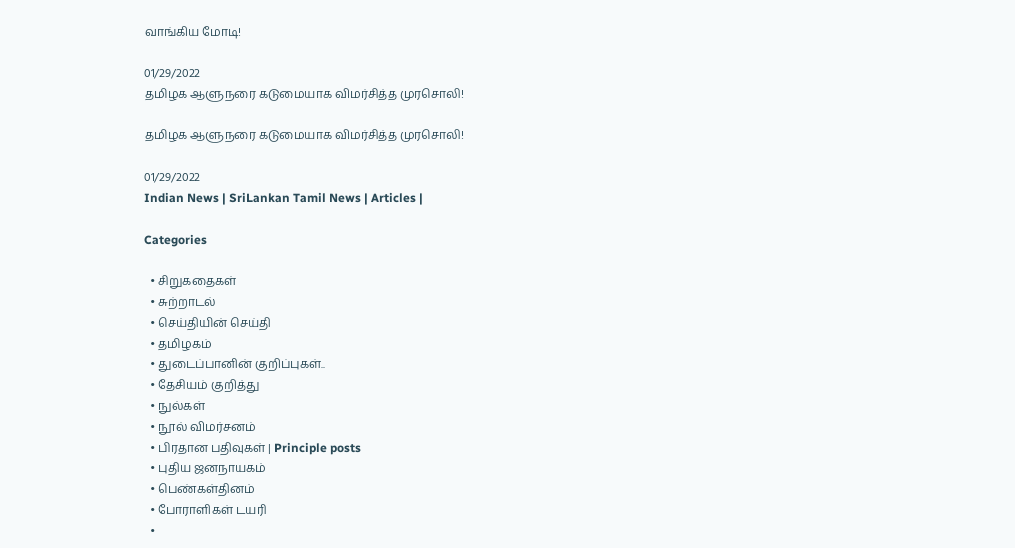வாங்கிய மோடி!

01/29/2022
தமிழக ஆளுநரை கடுமையாக விமர்சித்த முரசொலி!

தமிழக ஆளுநரை கடுமையாக விமர்சித்த முரசொலி!

01/29/2022
Indian News | SriLankan Tamil News | Articles |

Categories

  • சிறுகதைகள்
  • சுற்றாடல்
  • செய்தியின் செய்தி
  • தமிழகம்
  • துடைப்பானின் குறிப்புகள்..
  • தேசியம் குறித்து
  • நுல்கள்
  • நூல் விமர்சனம்
  • பிரதான பதிவுகள் | Principle posts
  • புதிய ஜனநாயகம்
  • பெண்கள்தினம்
  • போராளிகள் டயரி
  •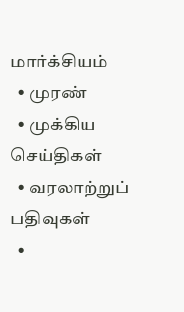மார்க்சியம்
  • முரண்
  • முக்கிய செய்திகள்
  • வரலாற்றுப் பதிவுகள்
  •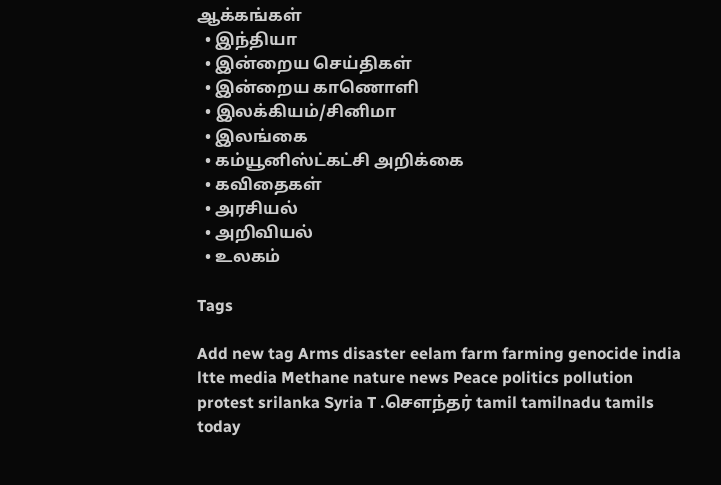ஆக்கங்கள்
  • இந்தியா
  • இன்றைய செய்திகள்
  • இன்றைய காணொளி
  • இலக்கியம்/சினிமா
  • இலங்கை
  • கம்யூனிஸ்ட்கட்சி அறிக்கை
  • கவிதைகள்
  • அரசியல்
  • அறிவியல்
  • உலகம்

Tags

Add new tag Arms disaster eelam farm farming genocide india ltte media Methane nature news Peace politics pollution protest srilanka Syria T .சௌந்தர் tamil tamilnadu tamils today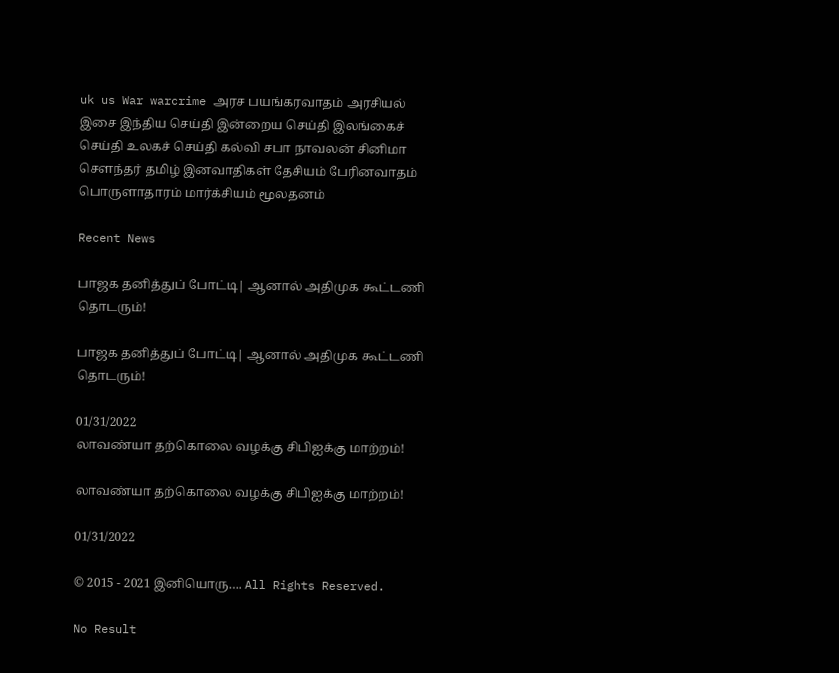uk us War warcrime அரச பயங்கரவாதம் அரசியல் இசை இந்திய செய்தி இன்றைய செய்தி இலங்கைச் செய்தி உலகச் செய்தி கல்வி சபா நாவலன் சினிமா சௌந்தர் தமிழ் இனவாதிகள் தேசியம் பேரினவாதம் பொருளாதாரம் மார்க்சியம் மூலதனம்

Recent News

பாஜக தனித்துப் போட்டி| ஆனால் அதிமுக கூட்டணி தொடரும்!

பாஜக தனித்துப் போட்டி| ஆனால் அதிமுக கூட்டணி தொடரும்!

01/31/2022
லாவண்யா தற்கொலை வழக்கு சிபிஐக்கு மாற்றம்!

லாவண்யா தற்கொலை வழக்கு சிபிஐக்கு மாற்றம்!

01/31/2022

© 2015 - 2021 இனியொரு…. All Rights Reserved.

No Result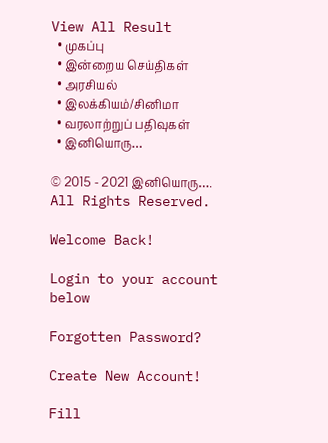View All Result
  • முகப்பு
  • இன்றைய செய்திகள்
  • அரசியல்
  • இலக்கியம்/சினிமா
  • வரலாற்றுப் பதிவுகள்
  • இனியொரு…

© 2015 - 2021 இனியொரு…. All Rights Reserved.

Welcome Back!

Login to your account below

Forgotten Password?

Create New Account!

Fill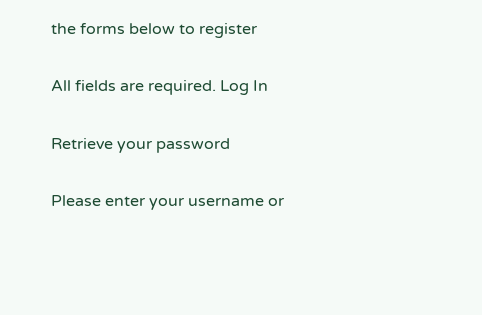the forms below to register

All fields are required. Log In

Retrieve your password

Please enter your username or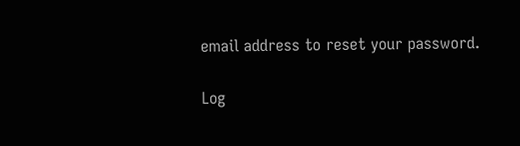email address to reset your password.

Log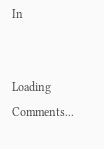In


Loading Comments...